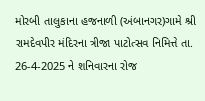મોરબી તાલુકાના હજનાળી (અંબાનગર)ગામે શ્રી રામદેવપીર મંદિરના ત્રીજા પાટોત્સવ નિમિત્તે તા. 26-4-2025 ને શનિવારના રોજ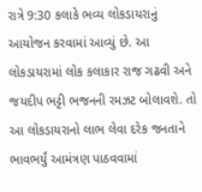રાત્રે 9:30 કલાકે ભવ્ય લોકડાયરાનું આયોજન કરવામાં આવ્યું છે. આ લોકડાયરામાં લોક કલાકાર રાજ ગઢવી અને જયદીપ ભટ્ટી ભજનની રમઝટ બોલાવશે. તો આ લોકડાયરાનો લાભ લેવા દરેક જનતાને ભાવભર્યું આમંત્રણ પાઠવવામાં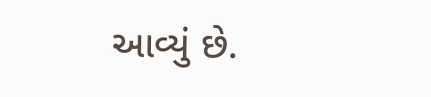આવ્યું છે.